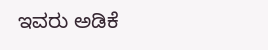ಇವರು ಅಡಿಕೆ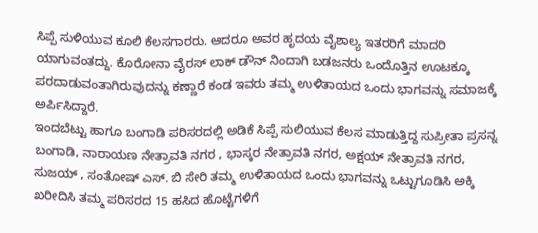ಸಿಪ್ಪೆ ಸುಳಿಯುವ ಕೂಲಿ ಕೆಲಸಗಾರರು. ಆದರೂ ಅವರ ಹೃದಯ ವೈಶಾಲ್ಯ ಇತರರಿಗೆ ಮಾದರಿ ಯಾಗುವಂತದ್ದು. ಕೊರೋನಾ ವೈರಸ್ ಲಾಕ್ ಡೌನ್ ನಿಂದಾಗಿ ಬಡಜನರು ಒಂದೊತ್ತಿನ ಊಟಕ್ಕೂ ಪರದಾಡುವಂತಾಗಿರುವುದನ್ನು ಕಣ್ಣಾರೆ ಕಂಡ ಇವರು ತಮ್ಮ ಉಳಿತಾಯದ ಒಂದು ಭಾಗವನ್ನು ಸಮಾಜಕ್ಕೆ ಅರ್ಪಿಸಿದ್ದಾರೆ.
ಇಂದಬೆಟ್ಟು ಹಾಗೂ ಬಂಗಾಡಿ ಪರಿಸರದಲ್ಲಿ ಅಡಿಕೆ ಸಿಪ್ಪೆ ಸುಲಿಯುವ ಕೆಲಸ ಮಾಡುತ್ತಿದ್ದ ಸುಪ್ರೀತಾ ಪ್ರಸನ್ನ ಬಂಗಾಡಿ, ನಾರಾಯಣ ನೇತ್ರಾವತಿ ನಗರ , ಭಾಸ್ಕರ ನೇತ್ರಾವತಿ ನಗರ, ಅಕ್ಷಯ್ ನೇತ್ರಾವತಿ ನಗರ, ಸುಜಯ್ , ಸಂತೋಷ್ ಎಸ್. ಬಿ ಸೇರಿ ತಮ್ಮ ಉಳಿತಾಯದ ಒಂದು ಭಾಗವನ್ನು ಒಟ್ಟುಗೂಡಿಸಿ ಅಕ್ಕಿ ಖರೀದಿಸಿ ತಮ್ಮ ಪರಿಸರದ 15 ಹಸಿದ ಹೊಟ್ಟೆಗಳಿಗೆ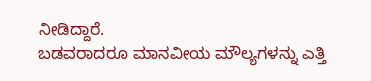ನೀಡಿದ್ದಾರೆ.
ಬಡವರಾದರೂ ಮಾನವೀಯ ಮೌಲ್ಯಗಳನ್ನು ಎತ್ತಿ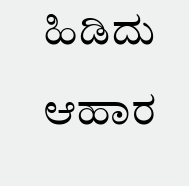ಹಿಡಿದು ಆಹಾರ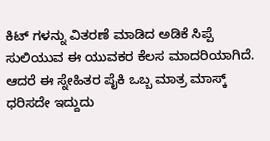ಕಿಟ್ ಗಳನ್ನು ವಿತರಣೆ ಮಾಡಿದ ಅಡಿಕೆ ಸಿಪ್ಪೆ ಸುಲಿಯುವ ಈ ಯುವಕರ ಕೆಲಸ ಮಾದರಿಯಾಗಿದೆ. ಆದರೆ ಈ ಸ್ನೇಹಿತರ ಪೈಕಿ ಒಬ್ಬ ಮಾತ್ರ ಮಾಸ್ಕ್ ಧರಿಸದೇ ಇದ್ದುದು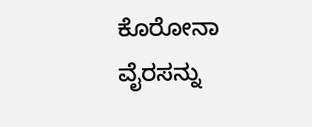ಕೊರೋನಾ ವೈರಸನ್ನು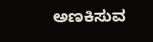ಅಣಕಿಸುವ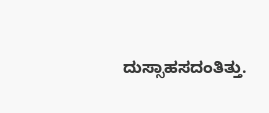ದುಸ್ಸಾಹಸದಂತಿತ್ತು.